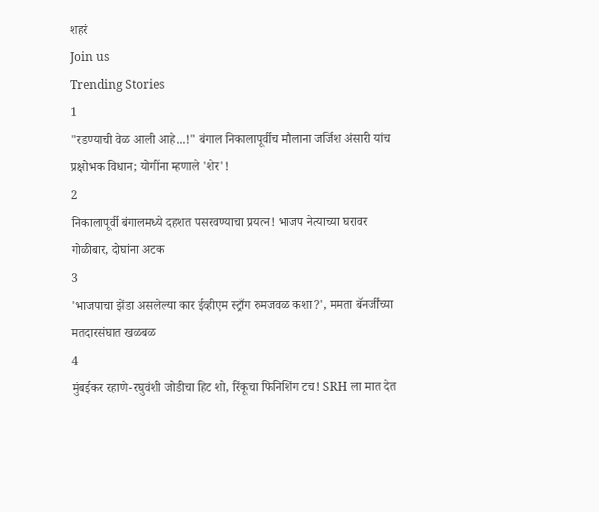शहरं
Join us
Trending Stories
1
"रडण्याची वेळ आली आहे...!" बंगाल निकालापूर्वीच मौलाना जर्जिश अंसारी यांच प्रक्षोभक विधान; योगींना म्हणाले 'शेर'!
2
निकालापूर्वी बंगालमध्ये दहशत पसरवण्याचा प्रयत्न! भाजप नेत्याच्या घरावर गोळीबार, दोघांना अटक
3
'भाजपाचा झेंडा असलेल्या कार ईव्हीएम स्ट्राँग रुमजवळ कशा?', ममता बॅनर्जींच्या मतदारसंघात खळबळ
4
मुंबईकर रहाणे-रघुवंशी जोडीचा हिट शो, रिंकूचा फिनिशिंग टच! SRH ला मात देत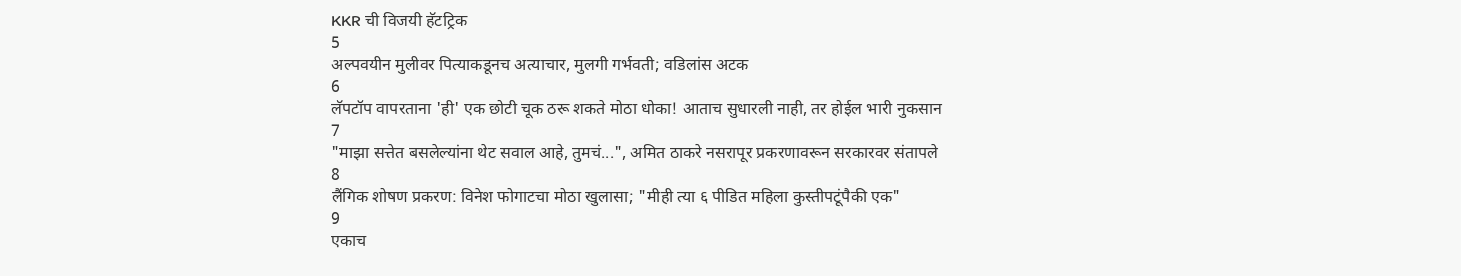KKR ची विजयी हॅटट्रिक
5
अल्पवयीन मुलीवर पित्याकडूनच अत्याचार, मुलगी गर्भवती; वडिलांस अटक
6
लॅपटॉप वापरताना 'ही' एक छोटी चूक ठरू शकते मोठा धोका! आताच सुधारली नाही, तर होईल भारी नुकसान
7
"माझा सत्तेत बसलेल्यांना थेट सवाल आहे, तुमचं...", अमित ठाकरे नसरापूर प्रकरणावरून सरकारवर संतापले
8
लैंगिक शोषण प्रकरण: विनेश फोगाटचा मोठा खुलासा; "मीही त्या ६ पीडित महिला कुस्तीपटूंपैकी एक"
9
एकाच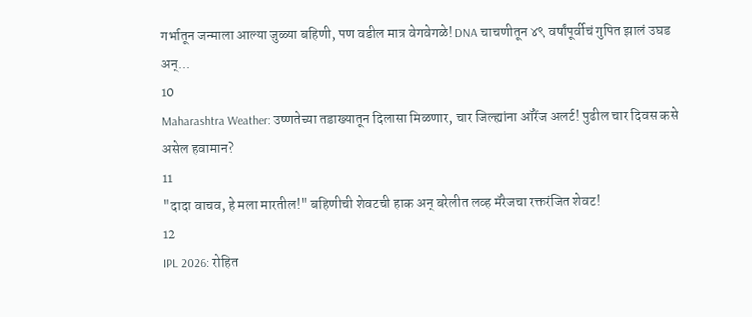गर्भातून जन्माला आल्या जुळ्या बहिणी, पण वडील मात्र वेगवेगळे! DNA चाचणीतून ४९ वर्षांपूर्वीचं गुपित झालं उघड अन्...
10
Maharashtra Weather: उष्णतेच्या तडाख्यातून दिलासा मिळणार, चार जिल्ह्यांना ऑरेंज अलर्ट! पुढील चार दिवस कसे असेल हवामान?
11
"दादा वाचव, हे मला मारतील!" बहिणीची शेवटची हाक अन् बरेलीत लव्ह मॅरेजचा रक्तरंजित शेवट!
12
IPL 2026: रोहित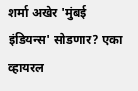शर्मा अखेर 'मुंबई इंडियन्स' सोडणार? एका व्हायरल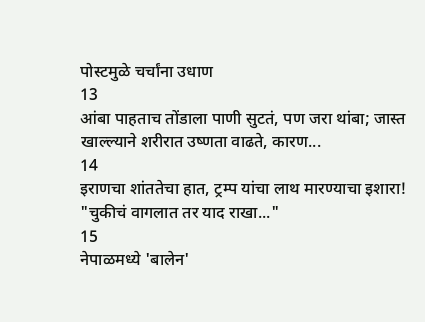पोस्टमुळे चर्चांना उधाण
13
आंबा पाहताच तोंडाला पाणी सुटतं, पण जरा थांबा; जास्त खाल्ल्याने शरीरात उष्णता वाढते, कारण...
14
इराणचा शांततेचा हात, ट्रम्प यांचा लाथ मारण्याचा इशारा! "चुकीचं वागलात तर याद राखा..."
15
नेपाळमध्ये 'बालेन'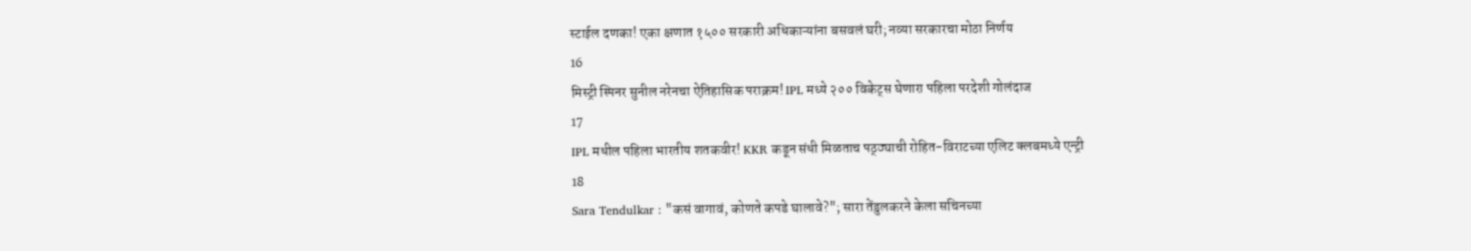स्टाईल दणका! एका क्षणात १५०० सरकारी अधिकाऱ्यांना बसवलं घरी; नव्या सरकारचा मोठा निर्णय
16
मिस्ट्री स्पिनर सुनील नरेनचा ऐतिहासिक पराक्रम! IPL मध्ये २०० विकेट्स घेणारा पहिला परदेशी गोलंदाज
17
IPL मधील पहिला भारतीय शतकवीर! KKR कडून संधी मिळताच पठ्ठ्याची रोहित-विराटच्या एलिट क्लबमध्ये एन्ट्री
18
Sara Tendulkar : "कसं वागावं, कोणते कपडे घालावे?"; सारा तेंडुलकरने केला सचिनच्या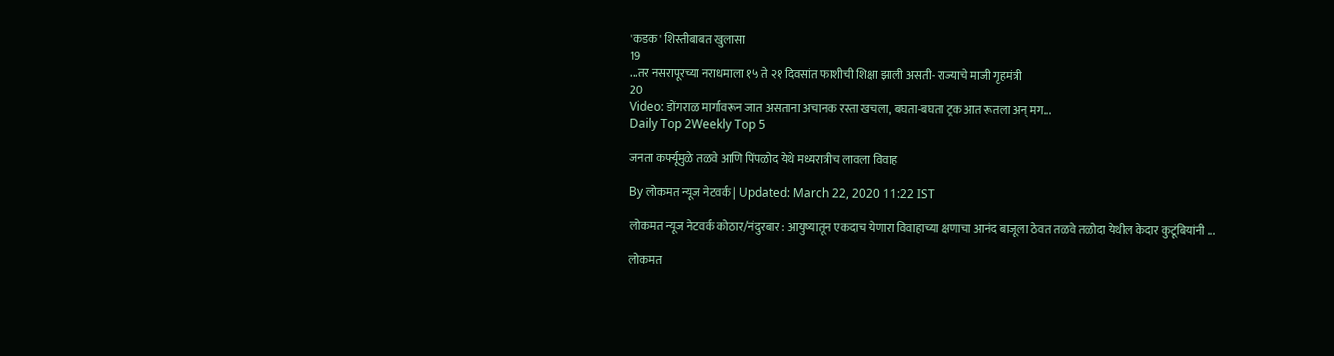'कडक' शिस्तीबाबत खुलासा
19
...तर नसरापूरच्या नराधमाला १५ ते २१ दिवसांत फाशीची शिक्षा झाली असती- राज्याचे माजी गृहमंत्री
20
Video: डोंगराळ मार्गावरून जात असताना अचानक रस्ता खचला, बघता-बघता ट्रक आत रूतला अन् मग...
Daily Top 2Weekly Top 5

जनता कर्फ्यूमुळे तळवे आणि पिंपळोद येथे मध्यरात्रीच लावला विवाह

By लोकमत न्यूज नेटवर्क | Updated: March 22, 2020 11:22 IST

लोकमत न्यूज नेटवर्क कोठार/नंदुरबार : आयुष्यातून एकदाच येणारा विवाहाच्या क्षणाचा आनंद बाजूला ठेवत तळवे तळोदा येथील केदार कुटूंबियांनी ...

लोकमत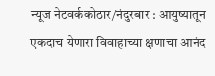न्यूज नेटवर्ककोठार/नंदुरबार : आयुष्यातून एकदाच येणारा विवाहाच्या क्षणाचा आनंद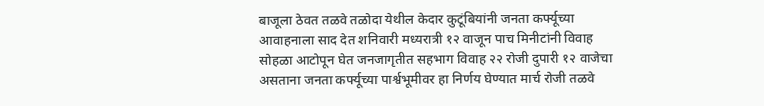बाजूला ठेवत तळवे तळोदा येथील केदार कुटूंबियांनी जनता कर्फ्यूच्या आवाहनाला साद देत शनिवारी मध्यरात्री १२ वाजून पाच मिनीटांनी विवाह सोहळा आटोपून घेत जनजागृतीत सहभाग विवाह २२ रोजी दुपारी १२ वाजेचा असताना जनता कर्फ्यूच्या पार्श्वभूमीवर हा निर्णय घेण्यात मार्च रोजी तळवे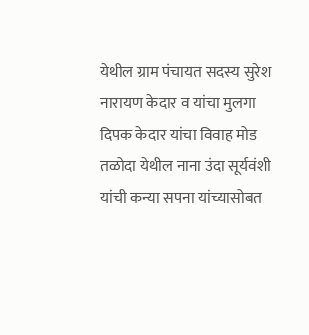येथील ग्राम पंचायत सदस्य सुरेश नारायण केदार व यांचा मुलगा दिपक केदार यांचा विवाह मोड तळोदा येथील नाना उंदा सूर्यवंशी यांची कन्या सपना यांच्यासोबत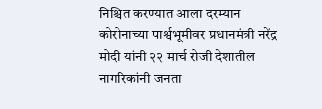निश्चित करण्यात आला दरम्यान कोरोनाच्या पार्श्वभूमीवर प्रधानमंत्री नरेंद्र मोदी यांनी २२ मार्च रोजी देशातील नागरिकांनी जनता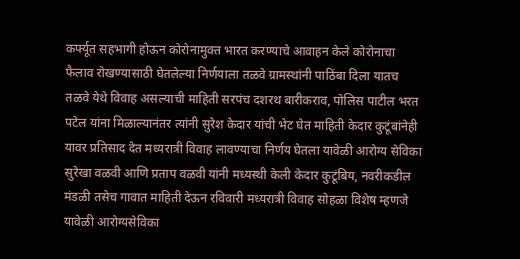कर्फ्यूत सहभागी होऊन कोरोनामुक्त भारत करण्याचे आवाहन केले कोरोनाचा फैलाव रोखण्यासाठी घेतलेल्या निर्णयाला तळवे ग्रामस्थांनी पाठिंबा दिला यातच तळवे येथे विवाह असल्याची माहिती सरपंच दशरथ बारीकराव, पोलिस पाटील भरत पटेल यांना मिळाल्यानंतर त्यांनी सुरेश केदार यांची भेट घेत माहिती केदार कुटूंबांनेही यावर प्रतिसाद देत मध्यरात्री विवाह लावण्याचा निर्णय घेतला यावेळी आरोग्य सेविका सुरेखा वळवी आणि प्रताप वळवी यांनी मध्यस्थी केली केदार कुटूंबिय, नवरीकडील मंडळी तसेच गावात माहिती देऊन रविवारी मध्यरात्री विवाह सोहळा विशेष म्हणजे यावेळी आरोग्यसेविका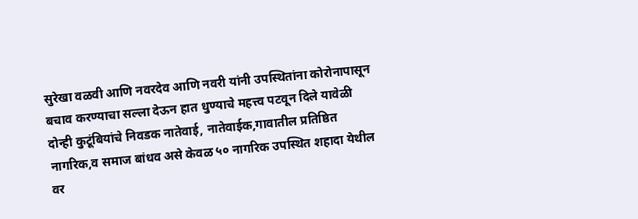सुरेखा वळवी आणि नवरदेव आणि नवरी यांनी उपस्थितांना कोरोनापासून बचाव करण्याचा सल्ला देऊन हात धुण्याचे महत्त्व पटवून दिले यावेळी दोन्ही कुटूंबियांचे निवडक नातेवाई, नातेवाईक,गावातील प्रतिष्ठित नागरिक,व समाज बांधव असे केवळ ५० नागरिक उपस्थित शहादा येथील वर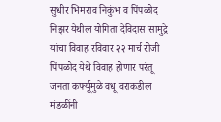सुधीर भिमराव निकुंभ व पिंपळोद निझर येथील योगिता देविदास सामुद्रे यांचा विवाह रविवार २२ मार्च रोजी पिंपळोद येथे विवाह होणार परंतू जनता कर्फ्यूमुळे वधू वराकडील मंडळींनी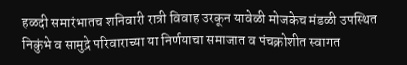हळदी समारंभातच शनिवारी रात्री विवाह उरकून यावेळी मोजकेच मंडळी उपस्थित निकुंभे व सामुद्रे परिवाराच्या या निर्णयाचा समाजात व पंचक्रोशीत स्वागत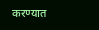करण्यात